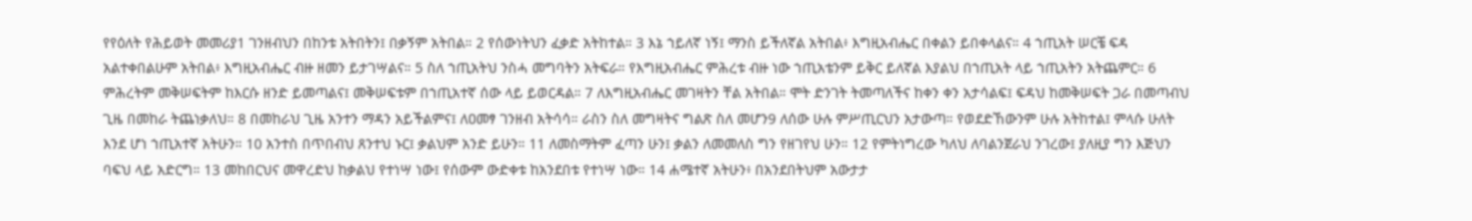የየዕለት የሕይወት መመሪያ1 ገንዘብህን በከንቱ አትበትን፤ በቃኝም አትበል። 2 የሰውነትህን ፈቃድ አትከተል። 3 እኔ ኀይለኛ ነኝ፤ ማንስ ይችለኛል አትበል፥ እግዚአብሔር በቀልን ይበቀላልና። 4 ኀጢአት ሠርቼ ፍዳ አልተቀበልሁም አትበል፥ እግዚአብሔር ብዙ ዘመን ይታገሣልና። 5 ስለ ኀጢአትህ ንስሓ መግባትን አትፍራ። የእግዚአብሔር ምሕረቱ ብዙ ነው ኀጢአቴንም ይቅር ይለኛል እያልህ በኀጢአት ላይ ኀጢአትን አትጨምር። 6 ምሕረትም መቅሠፍትም ከእርሱ ዘንድ ይመጣልና፤ መቅሠፍቱም በኀጢአተኛ ሰው ላይ ይወርዳል። 7 ለእግዚአብሔር መገዛትን ቸል አትበል። ሞት ድንገት ትመጣለችና ከቀን ቀን አታሳልፍ፤ ፍዳህ ከመቅሠፍት ጋራ በመጣብህ ጊዜ በመከራ ትጨነቃለህ። 8 በመከራህ ጊዜ አንተን ማዳን አይችልምና፤ ለዐመፃ ገንዘብ አትሳሳ። ራስን ስለ መግዛትና ግልጽ ስለ መሆን9 ለሰው ሁሉ ምሥጢርህን አታውጣ። የወደድኸውንም ሁሉ አትከተል፤ ምላሱ ሁለት እንደ ሆነ ኀጢአተኛ አትሁን። 10 አንተስ በጥበብህ ጸንተህ ኑር፤ ቃልህም አንድ ይሁን። 11 ለመስማትም ፈጣን ሁን፤ ቃልን ለመመለስ ግን የዘገየህ ሁን። 12 የምትነግረው ካለህ ለባልንጀራህ ንገረው፤ ያለዚያ ግን እጅህን ባፍህ ላይ አድርግ። 13 መከበርህና መዋረድህ ከቃልህ የተነሣ ነው፤ የሰውም ውድቀቱ ከአንደበቱ የተነሣ ነው። 14 ሐሜተኛ አትሁን፥ በአንደበትህም አውታታ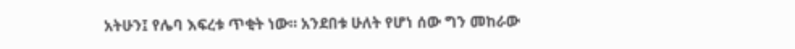አትሁን፤ የሌባ እፍረቱ ጥቂት ነው። አንደበቱ ሁለት የሆነ ሰው ግን መከራው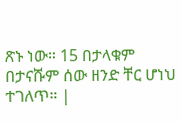ጽኑ ነው። 15 በታላቁም በታናሹም ሰው ዘንድ ቸር ሆነህ ተገለጥ። |